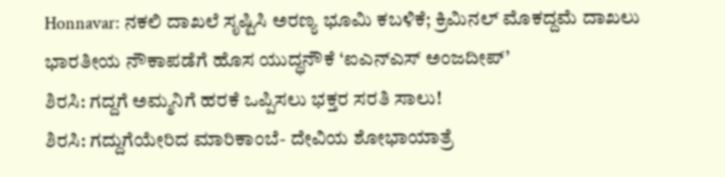Honnavar: ನಕಲಿ ದಾಖಲೆ ಸೃಷ್ಟಿಸಿ ಅರಣ್ಯ ಭೂಮಿ ಕಬಳಿಕೆ; ಕ್ರಿಮಿನಲ್ ಮೊಕದ್ದಮೆ ದಾಖಲು
ಭಾರತೀಯ ನೌಕಾಪಡೆಗೆ ಹೊಸ ಯುದ್ಧನೌಕೆ ‘ಐಎನ್ಎಸ್ ಅಂಜದೀಪ್’
ಶಿರಸಿ: ಗದ್ದಗೆ ಅಮ್ಮನಿಗೆ ಹರಕೆ ಒಪ್ಪಿಸಲು ಭಕ್ತರ ಸರತಿ ಸಾಲು!
ಶಿರಸಿ: ಗದ್ದುಗೆಯೇರಿದ ಮಾರಿಕಾಂಬೆ- ದೇವಿಯ ಶೋಭಾಯಾತ್ರೆ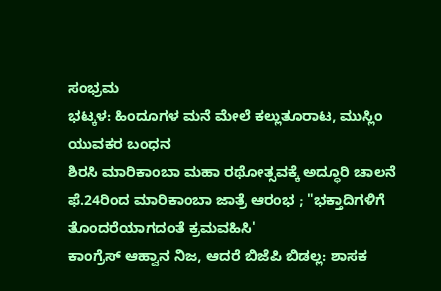ಸಂಭ್ರಮ
ಭಟ್ಕಳ: ಹಿಂದೂಗಳ ಮನೆ ಮೇಲೆ ಕಲ್ಲುತೂರಾಟ, ಮುಸ್ಲಿಂ ಯುವಕರ ಬಂಧನ
ಶಿರಸಿ ಮಾರಿಕಾಂಬಾ ಮಹಾ ರಥೋತ್ಸವಕ್ಕೆ ಅದ್ಧೂರಿ ಚಾಲನೆ
ಫೆ.24ರಿಂದ ಮಾರಿಕಾಂಬಾ ಜಾತ್ರೆ ಆರಂಭ ; "ಭಕ್ತಾದಿಗಳಿಗೆ ತೊಂದರೆಯಾಗದಂತೆ ಕ್ರಮವಹಿಸಿ'
ಕಾಂಗ್ರೆಸ್ ಆಹ್ವಾನ ನಿಜ, ಆದರೆ ಬಿಜೆಪಿ ಬಿಡಲ್ಲ: ಶಾಸಕ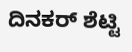ದಿನಕರ್ ಶೆಟ್ಟಿ